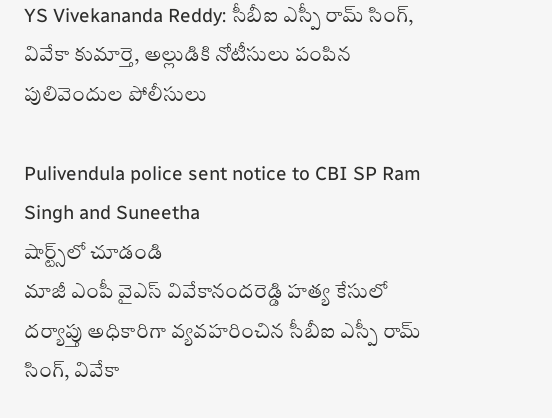YS Vivekananda Reddy: సీబీఐ ఎస్పీ రామ్ సింగ్, వివేకా కుమార్తె, అల్లుడికి నోటీసులు పంపిన పులివెందుల పోలీసులు

Pulivendula police sent notice to CBI SP Ram Singh and Suneetha
షార్ట్స్‌లో చూడండి
మాజీ ఎంపీ వైఎస్ వివేకానందరెడ్డి హత్య కేసులో దర్యాప్తు అధికారిగా వ్యవహరించిన సీబీఐ ఎస్పీ రామ్ సింగ్, వివేకా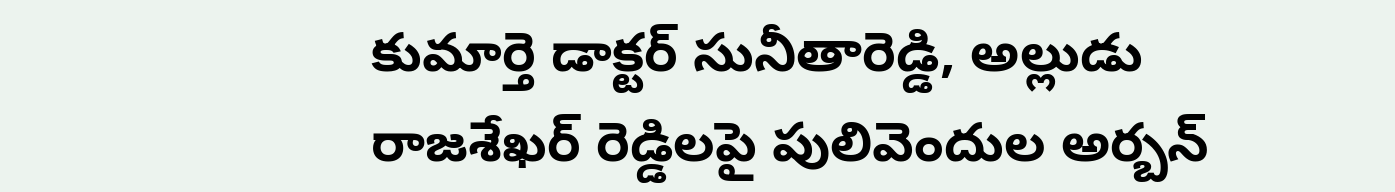కుమార్తె డాక్టర్ సునీతారెడ్డి, అల్లుడు రాజశేఖర్ రెడ్డిలపై పులివెందుల అర్బన్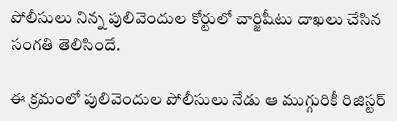పోలీసులు నిన్న పులివెందుల కోర్టులో చార్జిషీటు దాఖలు చేసిన సంగతి తెలిసిందే.

ఈ క్రమంలో పులివెందుల పోలీసులు నేడు ఆ ముగ్గురికీ రిజిస్టర్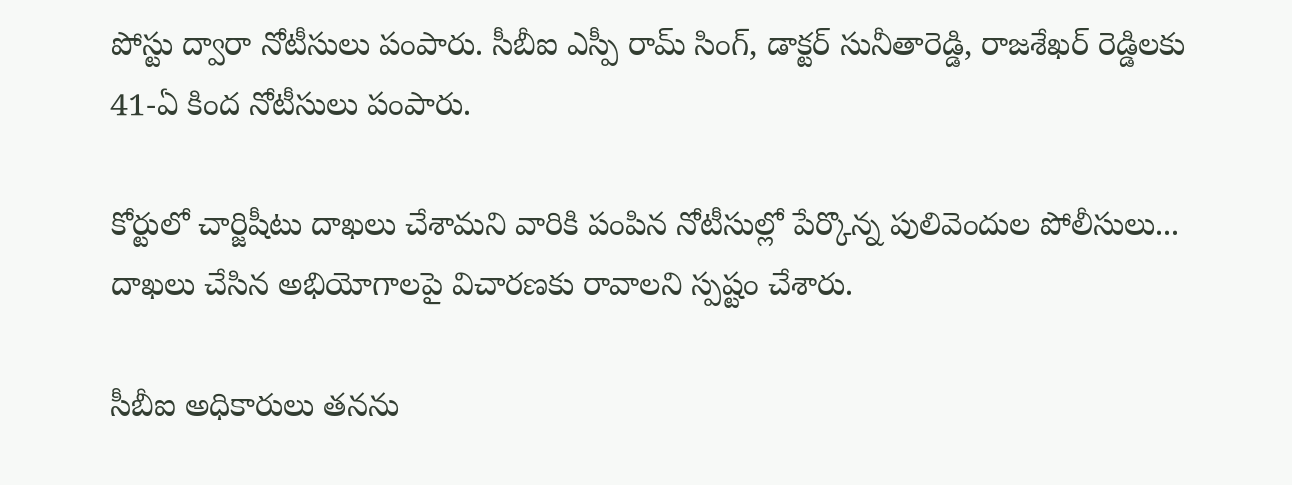పోస్టు ద్వారా నోటీసులు పంపారు. సీబీఐ ఎస్పీ రామ్ సింగ్, డాక్టర్ సునీతారెడ్డి, రాజశేఖర్ రెడ్డిలకు 41-ఏ కింద నోటీసులు పంపారు.

కోర్టులో చార్జిషీటు దాఖలు చేశామని వారికి పంపిన నోటీసుల్లో పేర్కొన్న పులివెందుల పోలీసులు... దాఖలు చేసిన అభియోగాలపై విచారణకు రావాలని స్పష్టం చేశారు.

సీబీఐ అధికారులు తనను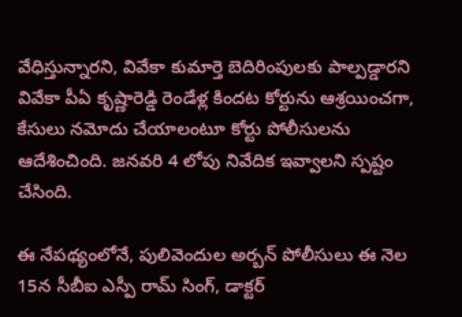వేధిస్తున్నారని, వివేకా కుమార్తె బెదిరింపులకు పాల్పడ్డారని వివేకా పీఏ కృష్ణారెడ్డి రెండేళ్ల కిందట కోర్టును ఆశ్రయించగా, కేసులు నమోదు చేయాలంటూ కోర్టు పోలీసులను ఆదేశించింది. జనవరి 4 లోపు నివేదిక ఇవ్వాలని స్పష్టం చేసింది.

ఈ నేపథ్యంలోనే, పులివెందుల అర్బన్ పోలీసులు ఈ నెల 15న సీబీఐ ఎస్పీ రామ్ సింగ్, డాక్టర్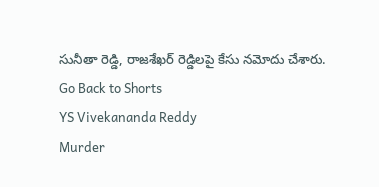సునీతా రెడ్డి, రాజశేఖర్ రెడ్డిలపై కేసు నమోదు చేశారు.
Go Back to Shorts
YS Vivekananda Reddy
Murder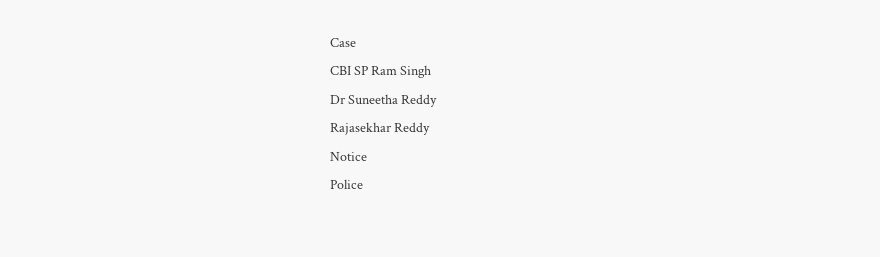Case
CBI SP Ram Singh
Dr Suneetha Reddy
Rajasekhar Reddy
Notice
Police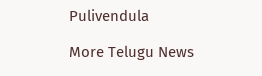Pulivendula

More Telugu News